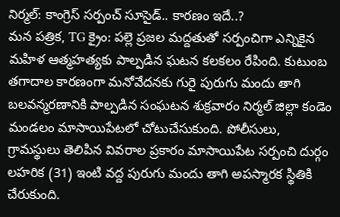నిర్మల్: కాంగ్రెస్ సర్పంచ్ సూసైడ్.. కారణం ఇదే..?
మన పత్రిక, TG క్రైం: పల్లె ప్రజల మద్దతుతో సర్పంచిగా ఎన్నికైన మహిళ ఆత్మహత్యకు పాల్పడిన ఘటన కలకలం రేపింది. కుటుంబ తగాదాల కారణంగా మనోవేదనకు గురై పురుగు మందు తాగి బలవన్మరణానికి పాల్పడిన సంఘటన శుక్రవారం నిర్మల్ జిల్లా కండెం మండలం మాసాయిపేటలో చోటుచేసుకుంది. పోలీసులు, గ్రామస్థులు తెలిపిన వివరాల ప్రకారం మాసాయిపేట సర్పంచి దుర్గం లహరిక (31) ఇంటి వద్ద పురుగు మందు తాగి అపస్మారక స్థితికి చేరుకుంది.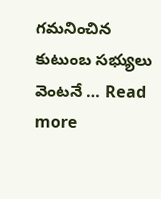గమనించిన కుటుంబ సభ్యులు వెంటనే … Read more